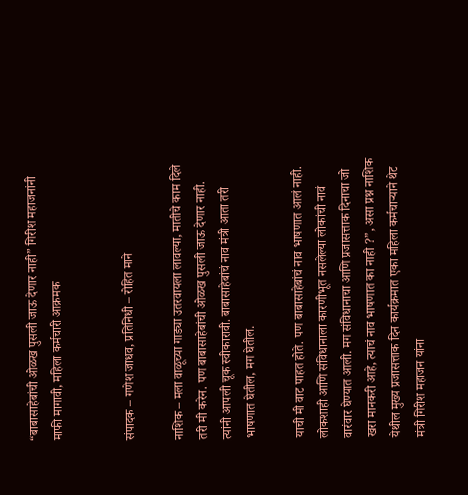“बाबासाहेबांची ओळख पुसली जाऊ देणार नाही” गिरीश महाजनांनी माफी मागावी, महिला कर्मचारी आक्रमक


संपादक – गणेश जाधव, प्रतिनिधी – रोहित माने

नाशिक – मला वाळूच्या गाड्या उतरवायला लावल्या, मातीचे काम दिले तरी मी करेन. पण बाबासाहेबांची ओळख पुसली जाऊ देणार नाही. त्यांनी आपली चूक स्वीकारावी. बाबासाहेबांचं नाव मंत्री आता तरी भाषणात घेतील, मग घेतील.

याची मी वाट पाहत होते. पण बाबासाहेबांचं नाव भाषणात आलं नाही. लोकशाही आणि संविधानाला कारणीभूत नसलेल्या लोकांची नावं वारंवार घेण्यात आली. मग संविधानाचा आणि प्रजासत्ताक दिनाचा जो खरा मानकरी आहे, त्याचं नाव भाषणात का नाही ?”, असा प्रश्न नाशिक येथील मुख्य प्रजासत्ताक दिन कार्यक्रमात एका महिला कर्मचाऱ्याने थेट मंत्री गिरीश महाजन यांना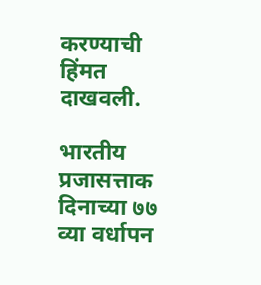करण्याची हिंमत दाखवली.

भारतीय प्रजासत्ताक दिनाच्या ७७ व्या वर्धापन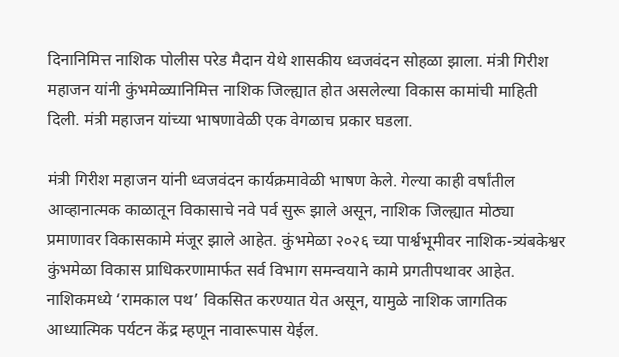दिनानिमित्त नाशिक पोलीस परेड मैदान येथे शासकीय ध्वजवंदन सोहळा झाला. मंत्री गिरीश महाजन यांनी कुंभमेळ्यानिमित्त नाशिक जिल्ह्यात होत असलेल्या विकास कामांची माहिती दिली. मंत्री महाजन यांच्या भाषणावेळी एक वेगळाच प्रकार घडला.

मंत्री गिरीश महाजन यांनी ध्वजवंदन कार्यक्रमावेळी भाषण केले. गेल्या काही वर्षांतील आव्हानात्मक काळातून विकासाचे नवे पर्व सुरू झाले असून, नाशिक जिल्ह्यात मोठ्या प्रमाणावर विकासकामे मंजूर झाले आहेत. कुंभमेळा २०२६ च्या पार्श्वभूमीवर नाशिक-त्र्यंबकेश्वर कुंभमेळा विकास प्राधिकरणामार्फत सर्व विभाग समन्वयाने कामे प्रगतीपथावर आहेत. नाशिकमध्ये ‘रामकाल पथ’ विकसित करण्यात येत असून, यामुळे नाशिक जागतिक आध्यात्मिक पर्यटन केंद्र म्हणून नावारूपास येईल.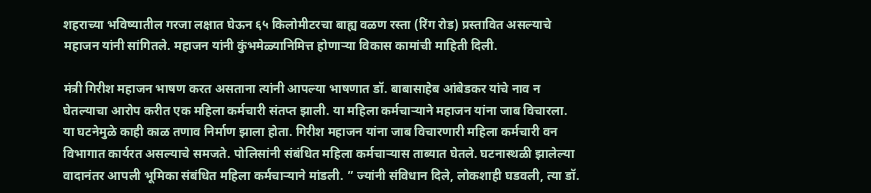शहराच्या भविष्यातील गरजा लक्षात घेऊन ६५ किलोमीटरचा बाह्य वळण रस्ता (रिंग रोड) प्रस्तावित असल्याचे महाजन यांनी सांगितले. महाजन यांनी कुंभमेळ्यानिमित्त होणाऱ्या विकास कामांची माहिती दिली.

मंत्री गिरीश महाजन भाषण करत असताना त्यांनी आपल्या भाषणात डॉ. बाबासाहेब आंबेडकर यांचे नाव न घेतल्याचा आरोप करीत एक महिला कर्मचारी संतप्त झाली. या महिला कर्मचाऱ्याने महाजन यांना जाब विचारला. या घटनेमुळे काही काळ तणाव निर्माण झाला होता. गिरीश महाजन यांना जाब विचारणारी महिला कर्मचारी वन विभागात कार्यरत असल्याचे समजते. पोलिसांनी संबंधित महिला कर्मचाऱ्यास ताब्यात घेतले. घटनास्थळी झालेल्या वादानंतर आपली भूमिका संबंधित महिला कर्मचाऱ्याने मांडली. ” ज्यांनी संविधान दिले, लोकशाही घडवली, त्या डॉ.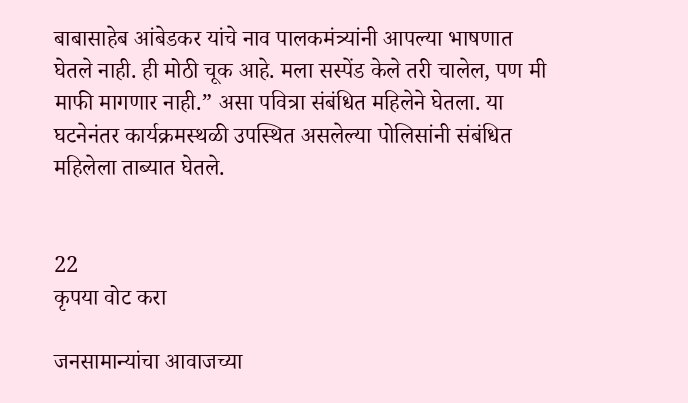बाबासाहेब आंबेडकर यांचे नाव पालकमंत्र्यांनी आपल्या भाषणात घेतले नाही. ही मोठी चूक आहे. मला सस्पेंड केले तरी चालेल, पण मी माफी मागणार नाही.” असा पवित्रा संबंधित महिलेने घेतला. या घटनेनंतर कार्यक्रमस्थळी उपस्थित असलेल्या पोलिसांनी संबंधित महिलेला ताब्यात घेतले.


22
कृपया वोट करा

जनसामान्यांचा आवाजच्या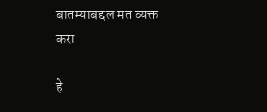बातम्याबद्दल मत व्यक्त करा

हे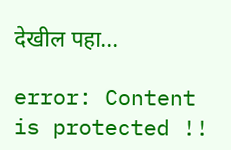देखील पहा...

error: Content is protected !!